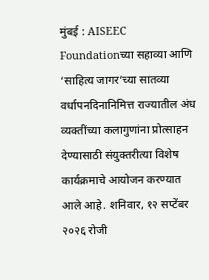मुंबई : AISEEC Foundationच्या सहाव्या आणि ‘साहित्य जागर’च्या सातव्या वर्धापनदिनानिमित्त राज्यातील अंध व्यक्तींच्या कलागुणांना प्रोत्साहन देण्यासाठी संयुक्तरीत्या विशेष कार्यक्रमाचे आयोजन करण्यात आले आहे. शनिवार, १२ सप्टेंबर २०२६ रोजी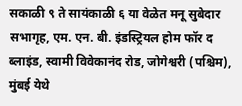सकाळी ९ ते सायंकाळी ६ या वेळेत मनू सुबेदार सभागृह, एम. एन. बी. इंडस्ट्रियल होम फॉर द ब्लाइंड, स्वामी विवेकानंद रोड, जोगेश्वरी (पश्चिम), मुंबई येथे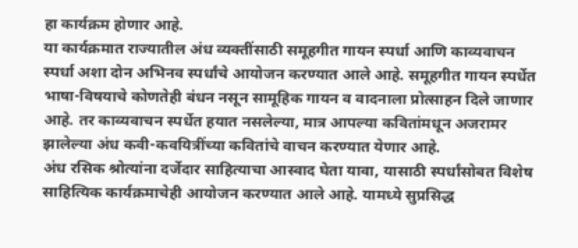हा कार्यक्रम होणार आहे.
या कार्यक्रमात राज्यातील अंध व्यक्तींसाठी समूहगीत गायन स्पर्धा आणि काव्यवाचन स्पर्धा अशा दोन अभिनव स्पर्धांचे आयोजन करण्यात आले आहे. समूहगीत गायन स्पर्धेत भाषा-विषयाचे कोणतेही बंधन नसून सामूहिक गायन व वादनाला प्रोत्साहन दिले जाणार आहे. तर काव्यवाचन स्पर्धेत हयात नसलेल्या, मात्र आपल्या कवितांमधून अजरामर झालेल्या अंध कवी-कवयित्रींच्या कवितांचे वाचन करण्यात येणार आहे.
अंध रसिक श्रोत्यांना दर्जेदार साहित्याचा आस्वाद घेता यावा, यासाठी स्पर्धांसोबत विशेष साहित्यिक कार्यक्रमाचेही आयोजन करण्यात आले आहे. यामध्ये सुप्रसिद्ध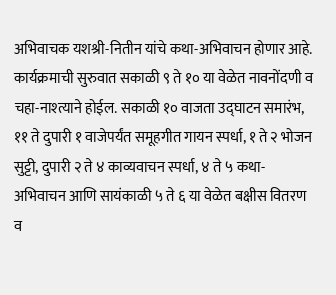अभिवाचक यशश्री-नितीन यांचे कथा-अभिवाचन होणार आहे.
कार्यक्रमाची सुरुवात सकाळी ९ ते १० या वेळेत नावनोंदणी व चहा-नाश्त्याने होईल. सकाळी १० वाजता उद्घाटन समारंभ, ११ ते दुपारी १ वाजेपर्यंत समूहगीत गायन स्पर्धा, १ ते २ भोजन सुट्टी, दुपारी २ ते ४ काव्यवाचन स्पर्धा, ४ ते ५ कथा-अभिवाचन आणि सायंकाळी ५ ते ६ या वेळेत बक्षीस वितरण व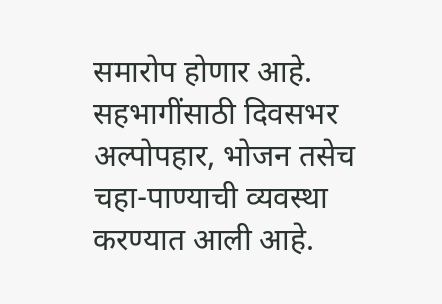समारोप होणार आहे. सहभागींसाठी दिवसभर अल्पोपहार, भोजन तसेच चहा-पाण्याची व्यवस्था करण्यात आली आहे.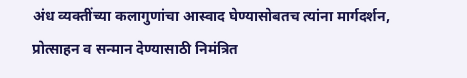अंध व्यक्तींच्या कलागुणांचा आस्वाद घेण्यासोबतच त्यांना मार्गदर्शन, प्रोत्साहन व सन्मान देण्यासाठी निमंत्रित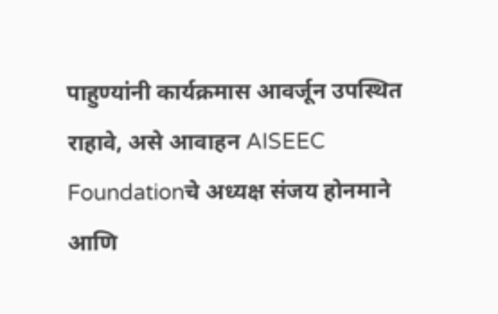पाहुण्यांनी कार्यक्रमास आवर्जून उपस्थित राहावे, असे आवाहन AISEEC Foundationचे अध्यक्ष संजय होनमाने आणि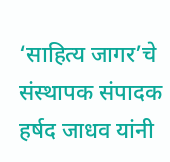‘साहित्य जागर’चे संस्थापक संपादक हर्षद जाधव यांनी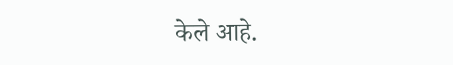केले आहे.